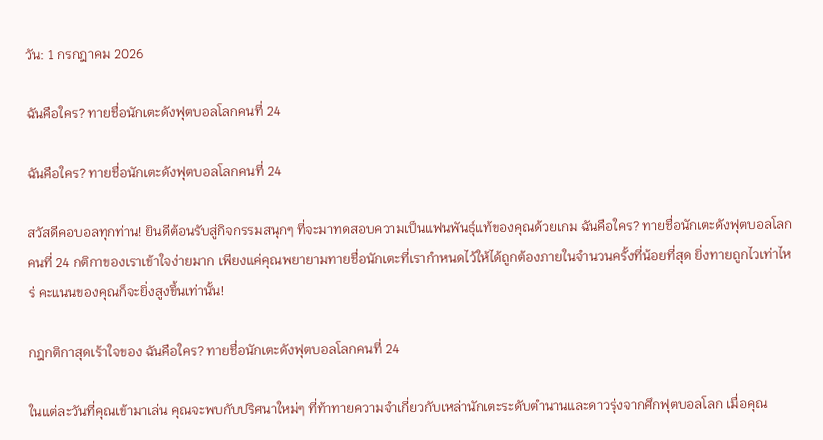วัน: 1 กรกฎาคม 2026

ฉันคือใคร? ทายชื่อนักเตะดังฟุตบอลโลกคนที่ 24

ฉันคือใคร? ทายชื่อนักเตะดังฟุตบอลโลกคนที่ 24

สวัสดีคอบอลทุกท่าน! ยินดีต้อนรับสู่กิจกรรมสนุกๆ ที่จะมาทดสอบความเป็นแฟนพันธุ์แท้ของคุณด้วยเกม ฉันคือใคร? ทายชื่อนักเตะดังฟุตบอลโลกคนที่ 24 กติกาของเราเข้าใจง่ายมาก เพียงแค่คุณพยายามทายชื่อนักเตะที่เรากำหนดไว้ให้ได้ถูกต้องภายในจำนวนครั้งที่น้อยที่สุด ยิ่งทายถูกไวเท่าไหร่ คะแนนของคุณก็จะยิ่งสูงขึ้นเท่านั้น!

กฎกติกาสุดเร้าใจของ ฉันคือใคร? ทายชื่อนักเตะดังฟุตบอลโลกคนที่ 24

ในแต่ละวันที่คุณเข้ามาเล่น คุณจะพบกับปริศนาใหม่ๆ ที่ท้าทายความจำเกี่ยวกับเหล่านักเตะระดับตำนานและดาวรุ่งจากศึกฟุตบอลโลก เมื่อคุณ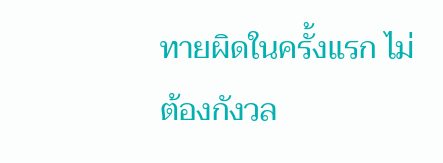ทายผิดในครั้งแรก ไม่ต้องกังวล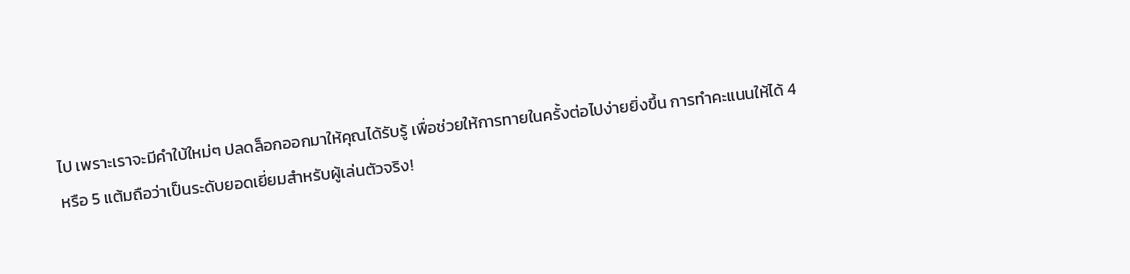ไป เพราะเราจะมีคำใบ้ใหม่ๆ ปลดล็อกออกมาให้คุณได้รับรู้ เพื่อช่วยให้การทายในครั้งต่อไปง่ายยิ่งขึ้น การทำคะแนนให้ได้ 4 หรือ 5 แต้มถือว่าเป็นระดับยอดเยี่ยมสำหรับผู้เล่นตัวจริง!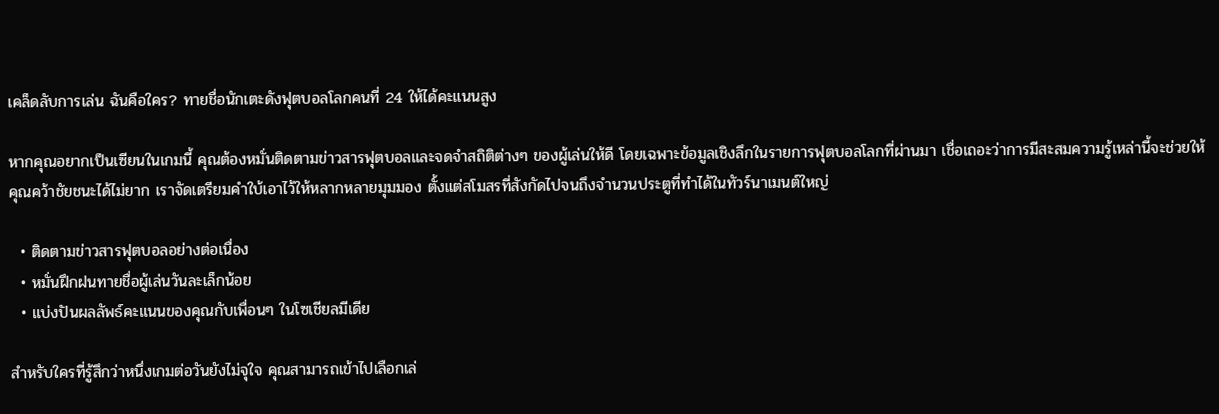เคล็ดลับการเล่น ฉันคือใคร? ทายชื่อนักเตะดังฟุตบอลโลกคนที่ 24 ให้ได้คะแนนสูง

หากคุณอยากเป็นเซียนในเกมนี้ คุณต้องหมั่นติดตามข่าวสารฟุตบอลและจดจำสถิติต่างๆ ของผู้เล่นให้ดี โดยเฉพาะข้อมูลเชิงลึกในรายการฟุตบอลโลกที่ผ่านมา เชื่อเถอะว่าการมีสะสมความรู้เหล่านี้จะช่วยให้คุณคว้าชัยชนะได้ไม่ยาก เราจัดเตรียมคำใบ้เอาไว้ให้หลากหลายมุมมอง ตั้งแต่สโมสรที่สังกัดไปจนถึงจำนวนประตูที่ทำได้ในทัวร์นาเมนต์ใหญ่

  • ติดตามข่าวสารฟุตบอลอย่างต่อเนื่อง
  • หมั่นฝึกฝนทายชื่อผู้เล่นวันละเล็กน้อย
  • แบ่งปันผลลัพธ์คะแนนของคุณกับเพื่อนๆ ในโซเชียลมีเดีย

สำหรับใครที่รู้สึกว่าหนึ่งเกมต่อวันยังไม่จุใจ คุณสามารถเข้าไปเลือกเล่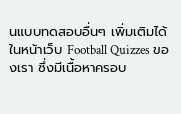นแบบทดสอบอื่นๆ เพิ่มเติมได้ในหน้าเว็บ Football Quizzes ของเรา ซึ่งมีเนื้อหาครอบ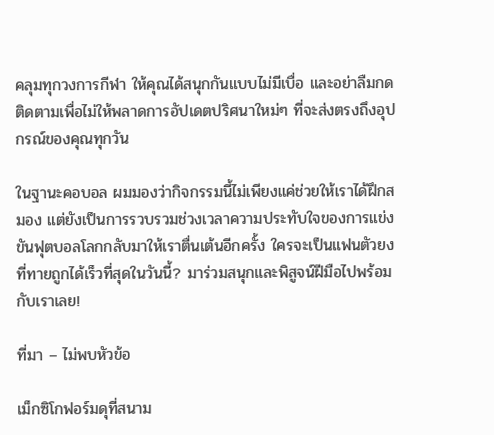คลุมทุกวงการกีฬา ให้คุณได้สนุกกันแบบไม่มีเบื่อ และอย่าลืมกดติดตามเพื่อไม่ให้พลาดการอัปเดตปริศนาใหม่ๆ ที่จะส่งตรงถึงอุปกรณ์ของคุณทุกวัน

ในฐานะคอบอล ผมมองว่ากิจกรรมนี้ไม่เพียงแค่ช่วยให้เราได้ฝึกสมอง แต่ยังเป็นการรวบรวมช่วงเวลาความประทับใจของการแข่งขันฟุตบอลโลกกลับมาให้เราตื่นเต้นอีกครั้ง ใครจะเป็นแฟนตัวยงที่ทายถูกได้เร็วที่สุดในวันนี้? มาร่วมสนุกและพิสูจน์ฝีมือไปพร้อมกับเราเลย!

ที่มา – ไม่พบหัวข้อ

เม็กซิโกฟอร์มดุที่สนาม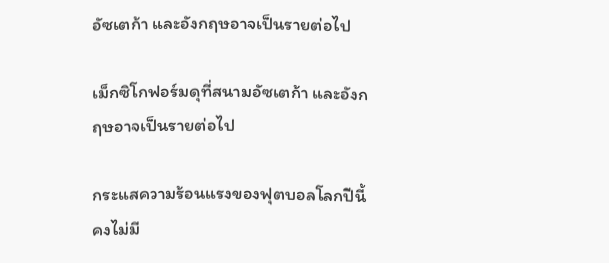อัซเตก้า และอังกฤษอาจเป็นรายต่อไป

เม็กซิโกฟอร์มดุที่สนามอัซเตก้า และอังกฤษอาจเป็นรายต่อไป

กระแสความร้อนแรงของฟุตบอลโลกปีนี้คงไม่มี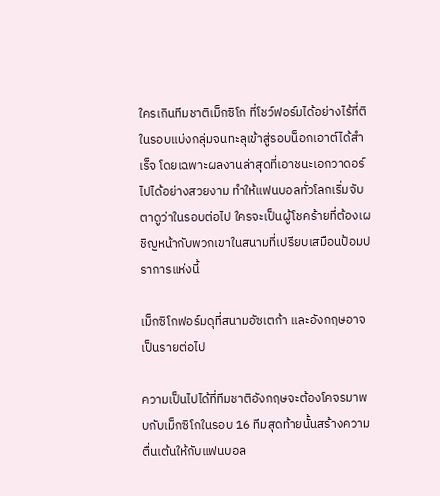ใครเกินทีมชาติเม็กซิโก ที่โชว์ฟอร์มได้อย่างไร้ที่ติในรอบแบ่งกลุ่มจนทะลุเข้าสู่รอบน็อกเอาต์ได้สำเร็จ โดยเฉพาะผลงานล่าสุดที่เอาชนะเอกวาดอร์ไปได้อย่างสวยงาม ทำให้แฟนบอลทั่วโลกเริ่มจับตาดูว่าในรอบต่อไป ใครจะเป็นผู้โชคร้ายที่ต้องเผชิญหน้ากับพวกเขาในสนามที่เปรียบเสมือนป้อมปราการแห่งนี้

เม็กซิโกฟอร์มดุที่สนามอัซเตก้า และอังกฤษอาจเป็นรายต่อไป

ความเป็นไปได้ที่ทีมชาติอังกฤษจะต้องโคจรมาพบกับเม็กซิโกในรอบ 16 ทีมสุดท้ายนั้นสร้างความตื่นเต้นให้กับแฟนบอล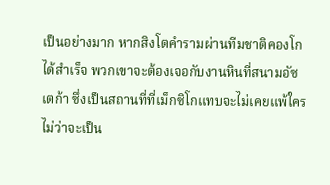เป็นอย่างมาก หากสิงโตคำรามผ่านทีมชาติคองโกได้สำเร็จ พวกเขาจะต้องเจอกับงานหินที่สนามอัซเตก้า ซึ่งเป็นสถานที่ที่เม็กซิโกแทบจะไม่เคยแพ้ใคร ไม่ว่าจะเป็น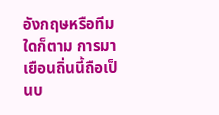อังกฤษหรือทีมใดก็ตาม การมาเยือนถิ่นนี้ถือเป็นบ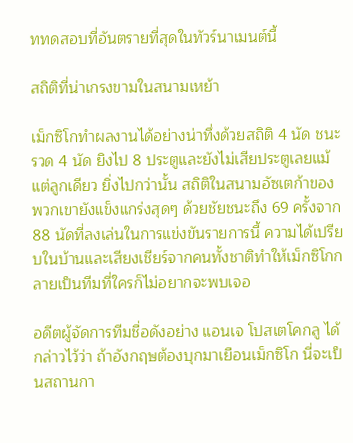ททดสอบที่อันตรายที่สุดในทัวร์นาเมนต์นี้

สถิติที่น่าเกรงขามในสนามเหย้า

เม็กซิโกทำผลงานได้อย่างน่าทึ่งด้วยสถิติ 4 นัด ชนะรวด 4 นัด ยิงไป 8 ประตูและยังไม่เสียประตูเลยแม้แต่ลูกเดียว ยิ่งไปกว่านั้น สถิติในสนามอัซเตก้าของพวกเขายังแข็งแกร่งสุดๆ ด้วยชัยชนะถึง 69 ครั้งจาก 88 นัดที่ลงเล่นในการแข่งขันรายการนี้ ความได้เปรียบในบ้านและเสียงเชียร์จากคนทั้งชาติทำให้เม็กซิโกกลายเป็นทีมที่ใครก็ไม่อยากจะพบเจอ

อดีตผู้จัดการทีมชื่อดังอย่าง แอนเจ โปสเตโคกลู ได้กล่าวไว้ว่า ถ้าอังกฤษต้องบุกมาเยือนเม็กซิโก นี่จะเป็นสถานกา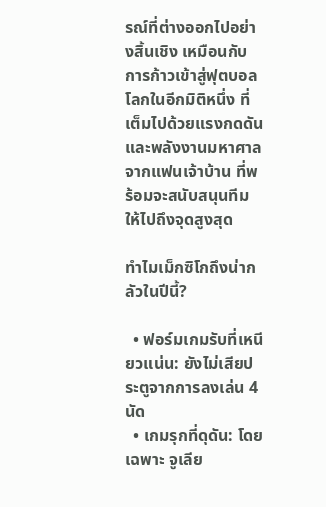รณ์ที่ต่างออกไปอย่างสิ้นเชิง เหมือนกับการก้าวเข้าสู่ฟุตบอลโลกในอีกมิติหนึ่ง ที่เต็มไปด้วยแรงกดดันและพลังงานมหาศาลจากแฟนเจ้าบ้าน ที่พร้อมจะสนับสนุนทีมให้ไปถึงจุดสูงสุด

ทำไมเม็กซิโกถึงน่ากลัวในปีนี้?

  • ฟอร์มเกมรับที่เหนียวแน่น: ยังไม่เสียประตูจากการลงเล่น 4 นัด
  • เกมรุกที่ดุดัน: โดยเฉพาะ จูเลีย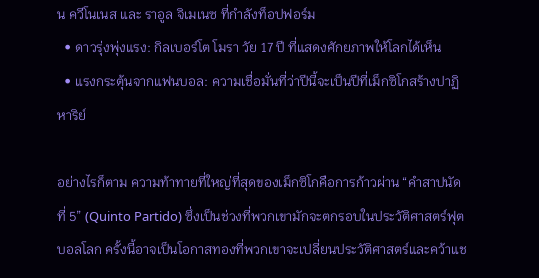น ควีโนเนส และ ราอูล จิเมเนซ ที่กำลังท็อปฟอร์ม
  • ดาวรุ่งพุ่งแรง: กิลเบอร์โต โมรา วัย 17 ปี ที่แสดงศักยภาพให้โลกได้เห็น
  • แรงกระตุ้นจากแฟนบอล: ความเชื่อมั่นที่ว่าปีนี้จะเป็นปีที่เม็กซิโกสร้างปาฏิหาริย์

อย่างไรก็ตาม ความท้าทายที่ใหญ่ที่สุดของเม็กซิโกคือการก้าวผ่าน “คำสาปนัดที่ 5” (Quinto Partido) ซึ่งเป็นช่วงที่พวกเขามักจะตกรอบในประวัติศาสตร์ฟุตบอลโลก ครั้งนี้อาจเป็นโอกาสทองที่พวกเขาจะเปลี่ยนประวัติศาสตร์และคว้าแช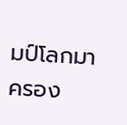มป์โลกมาครอง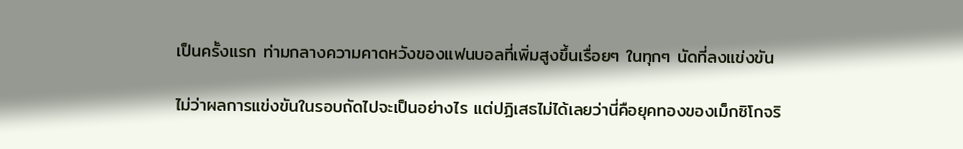เป็นครั้งแรก ท่ามกลางความคาดหวังของแฟนบอลที่เพิ่มสูงขึ้นเรื่อยๆ ในทุกๆ นัดที่ลงแข่งขัน

ไม่ว่าผลการแข่งขันในรอบถัดไปจะเป็นอย่างไร แต่ปฏิเสธไม่ได้เลยว่านี่คือยุคทองของเม็กซิโกจริ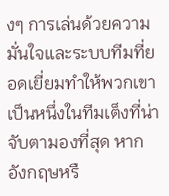งๆ การเล่นด้วยความมั่นใจและระบบทีมที่ยอดเยี่ยมทำให้พวกเขาเป็นหนึ่งในทีมเต็งที่น่าจับตามองที่สุด หากอังกฤษหรื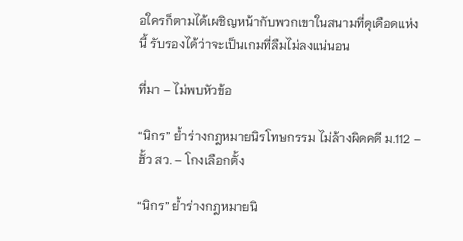อใครก็ตามได้เผชิญหน้ากับพวกเขาในสนามที่ดุเดือดแห่งนี้ รับรองได้ว่าจะเป็นเกมที่ลืมไม่ลงแน่นอน

ที่มา – ไม่พบหัวข้อ

“นิกร” ย้ำร่างกฎหมายนิรโทษกรรม ไม่ล้างผิดคดี ม.112 – ฮั้ว สว. – โกงเลือกตั้ง

“นิกร” ย้ำร่างกฎหมายนิ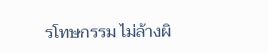รโทษกรรม ไม่ล้างผิ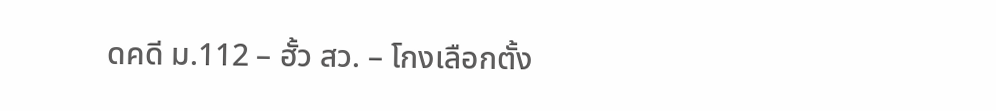ดคดี ม.112 – ฮั้ว สว. – โกงเลือกตั้ง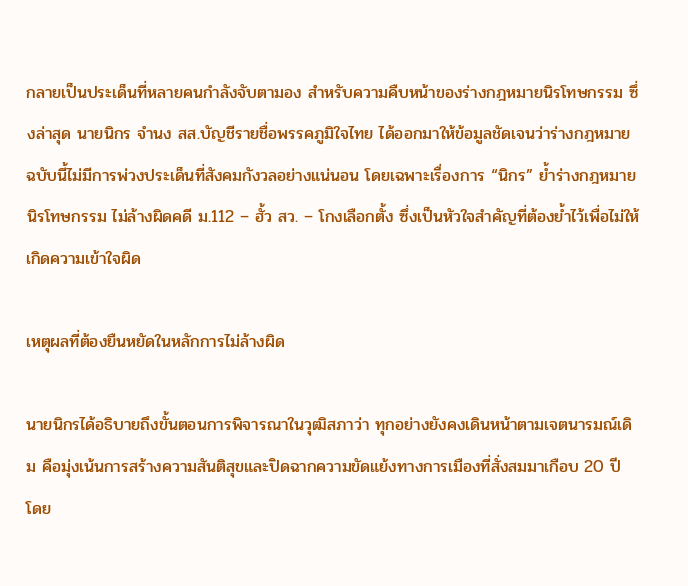กลายเป็นประเด็นที่หลายคนกำลังจับตามอง สำหรับความคืบหน้าของร่างกฎหมายนิรโทษกรรม ซึ่งล่าสุด นายนิกร จำนง สส.บัญชีรายชื่อพรรคภูมิใจไทย ได้ออกมาให้ข้อมูลชัดเจนว่าร่างกฎหมายฉบับนี้ไม่มีการพ่วงประเด็นที่สังคมกังวลอย่างแน่นอน โดยเฉพาะเรื่องการ “นิกร” ย้ำร่างกฎหมายนิรโทษกรรม ไม่ล้างผิดคดี ม.112 – ฮั้ว สว. – โกงเลือกตั้ง ซึ่งเป็นหัวใจสำคัญที่ต้องย้ำไว้เพื่อไม่ให้เกิดความเข้าใจผิด

เหตุผลที่ต้องยืนหยัดในหลักการไม่ล้างผิด

นายนิกรได้อธิบายถึงขั้นตอนการพิจารณาในวุฒิสภาว่า ทุกอย่างยังคงเดินหน้าตามเจตนารมณ์เดิม คือมุ่งเน้นการสร้างความสันติสุขและปิดฉากความขัดแย้งทางการเมืองที่สั่งสมมาเกือบ 20 ปี โดย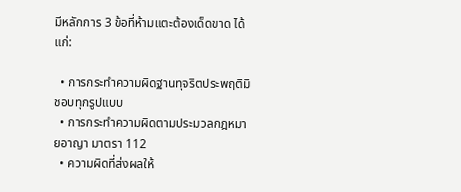มีหลักการ 3 ข้อที่ห้ามแตะต้องเด็ดขาด ได้แก่:

  • การกระทำความผิดฐานทุจริตประพฤติมิชอบทุกรูปแบบ
  • การกระทำความผิดตามประมวลกฎหมายอาญา มาตรา 112
  • ความผิดที่ส่งผลให้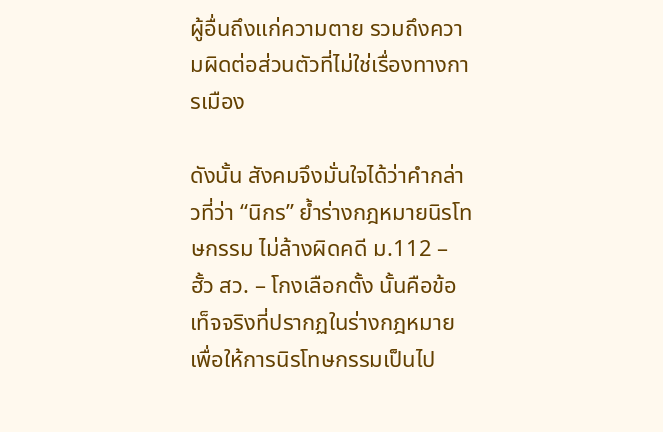ผู้อื่นถึงแก่ความตาย รวมถึงความผิดต่อส่วนตัวที่ไม่ใช่เรื่องทางการเมือง

ดังนั้น สังคมจึงมั่นใจได้ว่าคำกล่าวที่ว่า “นิกร” ย้ำร่างกฎหมายนิรโทษกรรม ไม่ล้างผิดคดี ม.112 – ฮั้ว สว. – โกงเลือกตั้ง นั้นคือข้อเท็จจริงที่ปรากฏในร่างกฎหมาย เพื่อให้การนิรโทษกรรมเป็นไป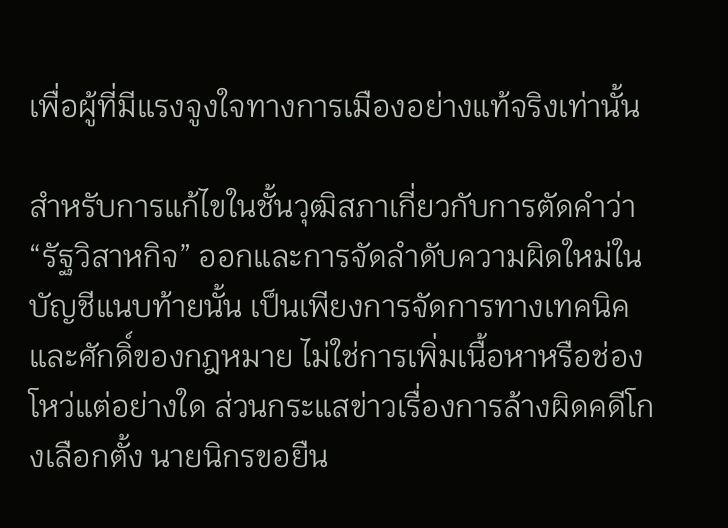เพื่อผู้ที่มีแรงจูงใจทางการเมืองอย่างแท้จริงเท่านั้น

สำหรับการแก้ไขในชั้นวุฒิสภาเกี่ยวกับการตัดคำว่า “รัฐวิสาหกิจ” ออกและการจัดลำดับความผิดใหม่ในบัญชีแนบท้ายนั้น เป็นเพียงการจัดการทางเทคนิคและศักดิ์ของกฎหมาย ไม่ใช่การเพิ่มเนื้อหาหรือช่องโหว่แต่อย่างใด ส่วนกระแสข่าวเรื่องการล้างผิดคดีโกงเลือกตั้ง นายนิกรขอยืน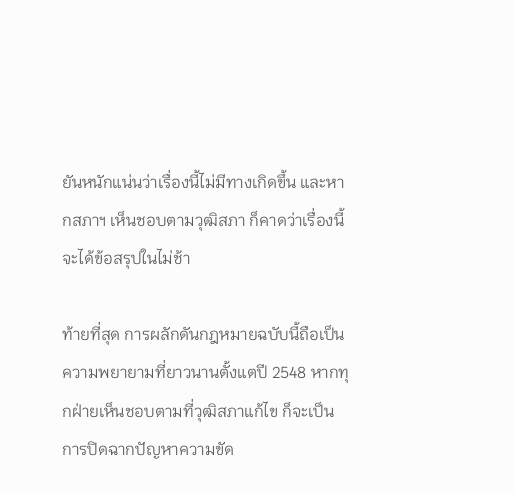ยันหนักแน่นว่าเรื่องนี้ไม่มีทางเกิดขึ้น และหากสภาฯ เห็นชอบตามวุฒิสภา ก็คาดว่าเรื่องนี้จะได้ข้อสรุปในไม่ช้า

ท้ายที่สุด การผลักดันกฎหมายฉบับนี้ถือเป็นความพยายามที่ยาวนานตั้งแตปี 2548 หากทุกฝ่ายเห็นชอบตามที่วุฒิสภาแก้ไข ก็จะเป็นการปิดฉากปัญหาความขัด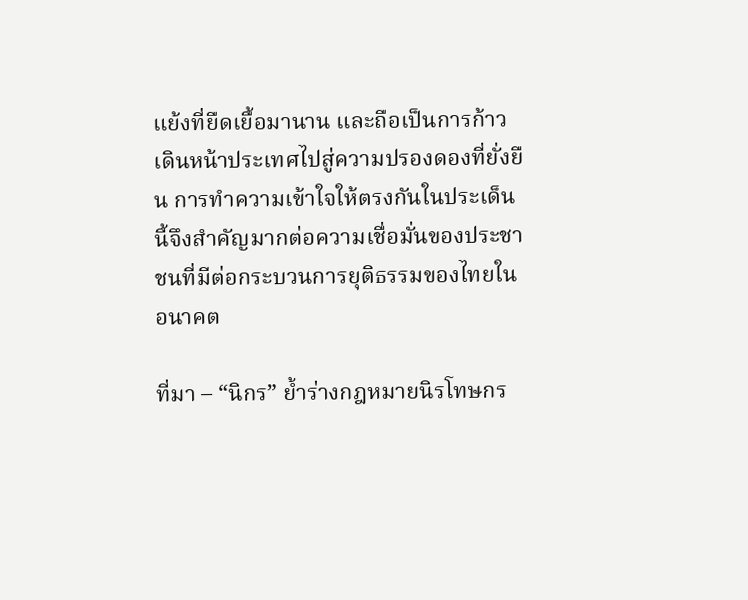แย้งที่ยืดเยื้อมานาน และถือเป็นการก้าวเดินหน้าประเทศไปสู่ความปรองดองที่ยั่งยืน การทำความเข้าใจให้ตรงกันในประเด็นนี้จึงสำคัญมากต่อความเชื่อมั่นของประชาชนที่มีต่อกระบวนการยุติธรรมของไทยในอนาคต

ที่มา – “นิกร” ย้ำร่างกฎหมายนิรโทษกร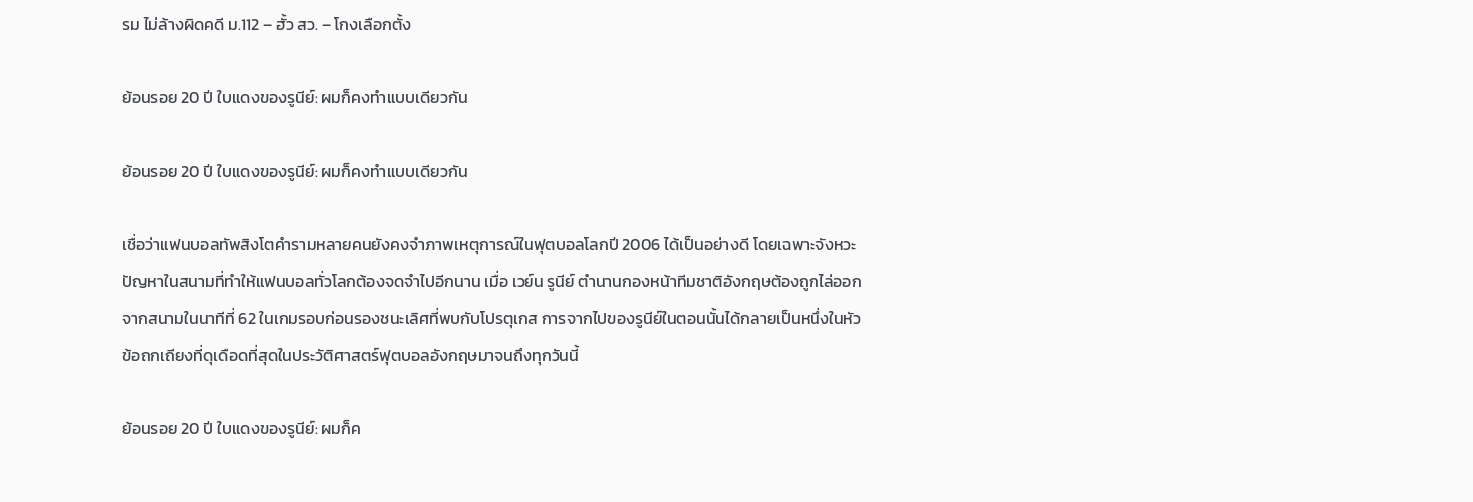รม ไม่ล้างผิดคดี ม.112 – ฮั้ว สว. – โกงเลือกตั้ง

ย้อนรอย 20 ปี ใบแดงของรูนีย์: ผมก็คงทำแบบเดียวกัน

ย้อนรอย 20 ปี ใบแดงของรูนีย์: ผมก็คงทำแบบเดียวกัน

เชื่อว่าแฟนบอลทัพสิงโตคำรามหลายคนยังคงจำภาพเหตุการณ์ในฟุตบอลโลกปี 2006 ได้เป็นอย่างดี โดยเฉพาะจังหวะปัญหาในสนามที่ทำให้แฟนบอลทั่วโลกต้องจดจำไปอีกนาน เมื่อ เวย์น รูนีย์ ตำนานกองหน้าทีมชาติอังกฤษต้องถูกไล่ออกจากสนามในนาทีที่ 62 ในเกมรอบก่อนรองชนะเลิศที่พบกับโปรตุเกส การจากไปของรูนีย์ในตอนนั้นได้กลายเป็นหนึ่งในหัวข้อถกเถียงที่ดุเดือดที่สุดในประวัติศาสตร์ฟุตบอลอังกฤษมาจนถึงทุกวันนี้

ย้อนรอย 20 ปี ใบแดงของรูนีย์: ผมก็ค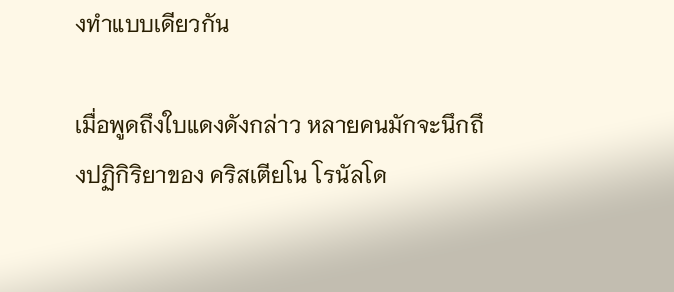งทำแบบเดียวกัน

เมื่อพูดถึงใบแดงดังกล่าว หลายคนมักจะนึกถึงปฏิกิริยาของ คริสเตียโน โรนัลโด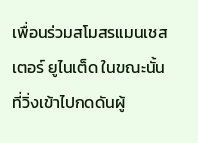เพื่อนร่วมสโมสรแมนเชสเตอร์ ยูไนเต็ด ในขณะนั้น ที่วิ่งเข้าไปกดดันผู้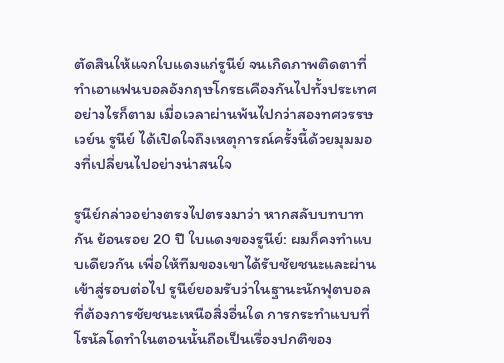ตัดสินให้แจกใบแดงแก่รูนีย์ จนเกิดภาพติดตาที่ทำเอาแฟนบอลอังกฤษโกรธเคืองกันไปทั้งประเทศ อย่างไรก็ตาม เมื่อเวลาผ่านพ้นไปกว่าสองทศวรรษ เวย์น รูนีย์ ได้เปิดใจถึงเหตุการณ์ครั้งนี้ด้วยมุมมองที่เปลี่ยนไปอย่างน่าสนใจ

รูนีย์กล่าวอย่างตรงไปตรงมาว่า หากสลับบทบาทกัน ย้อนรอย 20 ปี ใบแดงของรูนีย์: ผมก็คงทำแบบเดียวกัน เพื่อให้ทีมของเขาได้รับชัยชนะและผ่านเข้าสู่รอบต่อไป รูนีย์ยอมรับว่าในฐานะนักฟุตบอลที่ต้องการชัยชนะเหนือสิ่งอื่นใด การกระทำแบบที่โรนัลโดทำในตอนนั้นถือเป็นเรื่องปกติของ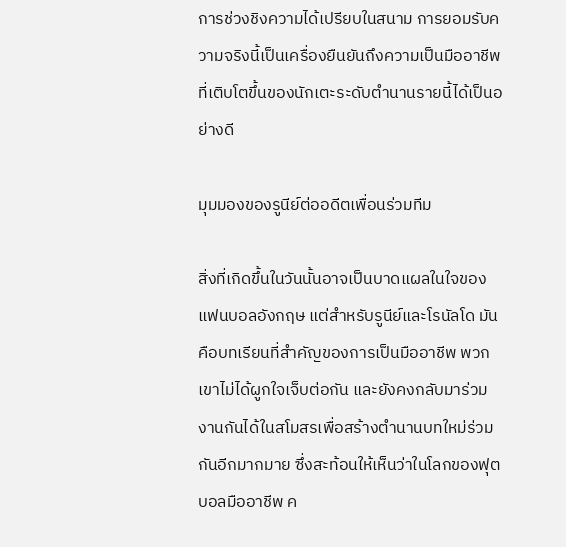การช่วงชิงความได้เปรียบในสนาม การยอมรับความจริงนี้เป็นเครื่องยืนยันถึงความเป็นมืออาชีพที่เติบโตขึ้นของนักเตะระดับตำนานรายนี้ได้เป็นอย่างดี

มุมมองของรูนีย์ต่ออดีตเพื่อนร่วมทีม

สิ่งที่เกิดขึ้นในวันนั้นอาจเป็นบาดแผลในใจของแฟนบอลอังกฤษ แต่สำหรับรูนีย์และโรนัลโด มันคือบทเรียนที่สำคัญของการเป็นมืออาชีพ พวกเขาไม่ได้ผูกใจเจ็บต่อกัน และยังคงกลับมาร่วมงานกันได้ในสโมสรเพื่อสร้างตำนานบทใหม่ร่วมกันอีกมากมาย ซึ่งสะท้อนให้เห็นว่าในโลกของฟุตบอลมืออาชีพ ค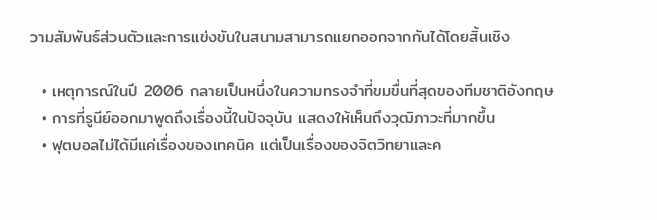วามสัมพันธ์ส่วนตัวและการแข่งขันในสนามสามารถแยกออกจากกันได้โดยสิ้นเชิง

  • เหตุการณ์ในปี 2006 กลายเป็นหนึ่งในความทรงจำที่ขมขื่นที่สุดของทีมชาติอังกฤษ
  • การที่รูนีย์ออกมาพูดถึงเรื่องนี้ในปัจจุบัน แสดงให้เห็นถึงวุฒิภาวะที่มากขึ้น
  • ฟุตบอลไม่ได้มีแค่เรื่องของเทคนิค แต่เป็นเรื่องของจิตวิทยาและค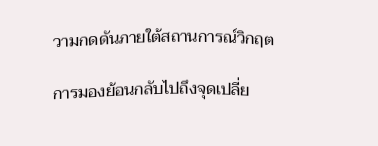วามกดดันภายใต้สถานการณ์วิกฤต

การมองย้อนกลับไปถึงจุดเปลี่ย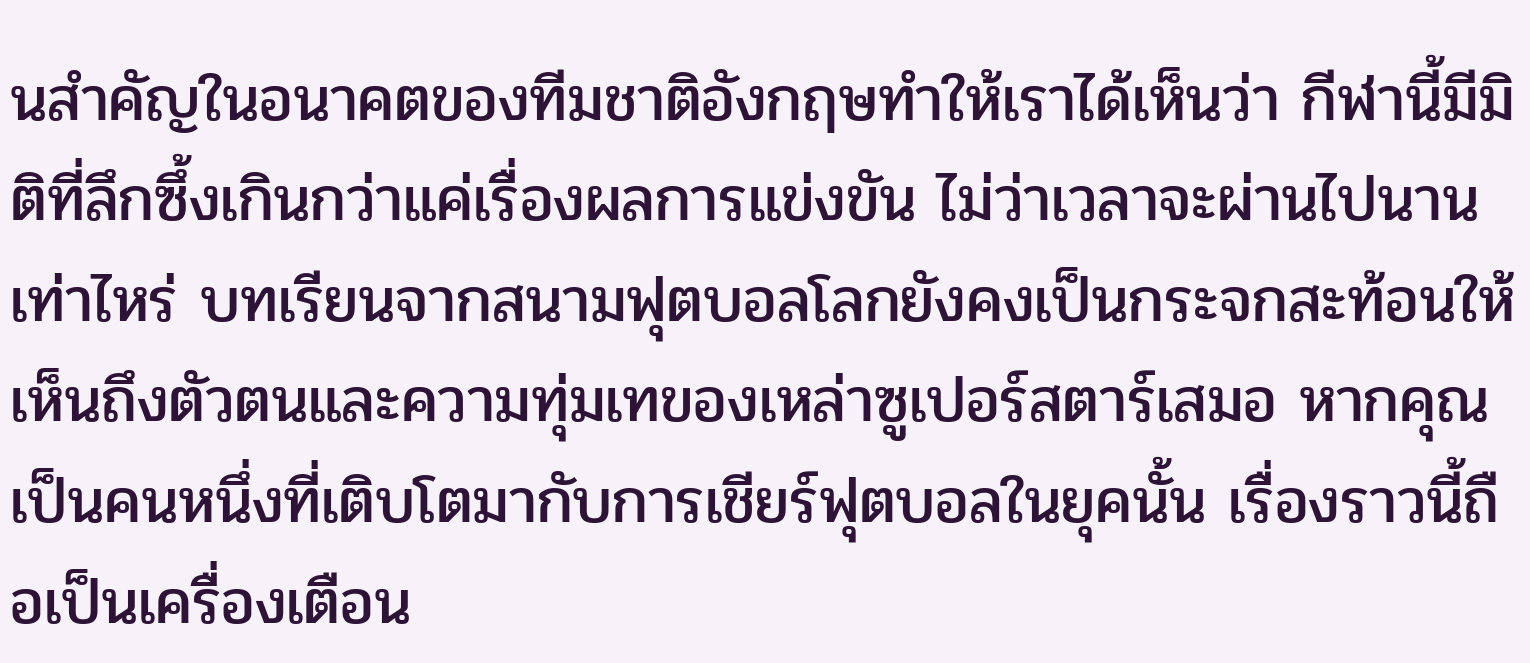นสำคัญในอนาคตของทีมชาติอังกฤษทำให้เราได้เห็นว่า กีฬานี้มีมิติที่ลึกซึ้งเกินกว่าแค่เรื่องผลการแข่งขัน ไม่ว่าเวลาจะผ่านไปนานเท่าไหร่ บทเรียนจากสนามฟุตบอลโลกยังคงเป็นกระจกสะท้อนให้เห็นถึงตัวตนและความทุ่มเทของเหล่าซูเปอร์สตาร์เสมอ หากคุณเป็นคนหนึ่งที่เติบโตมากับการเชียร์ฟุตบอลในยุคนั้น เรื่องราวนี้ถือเป็นเครื่องเตือน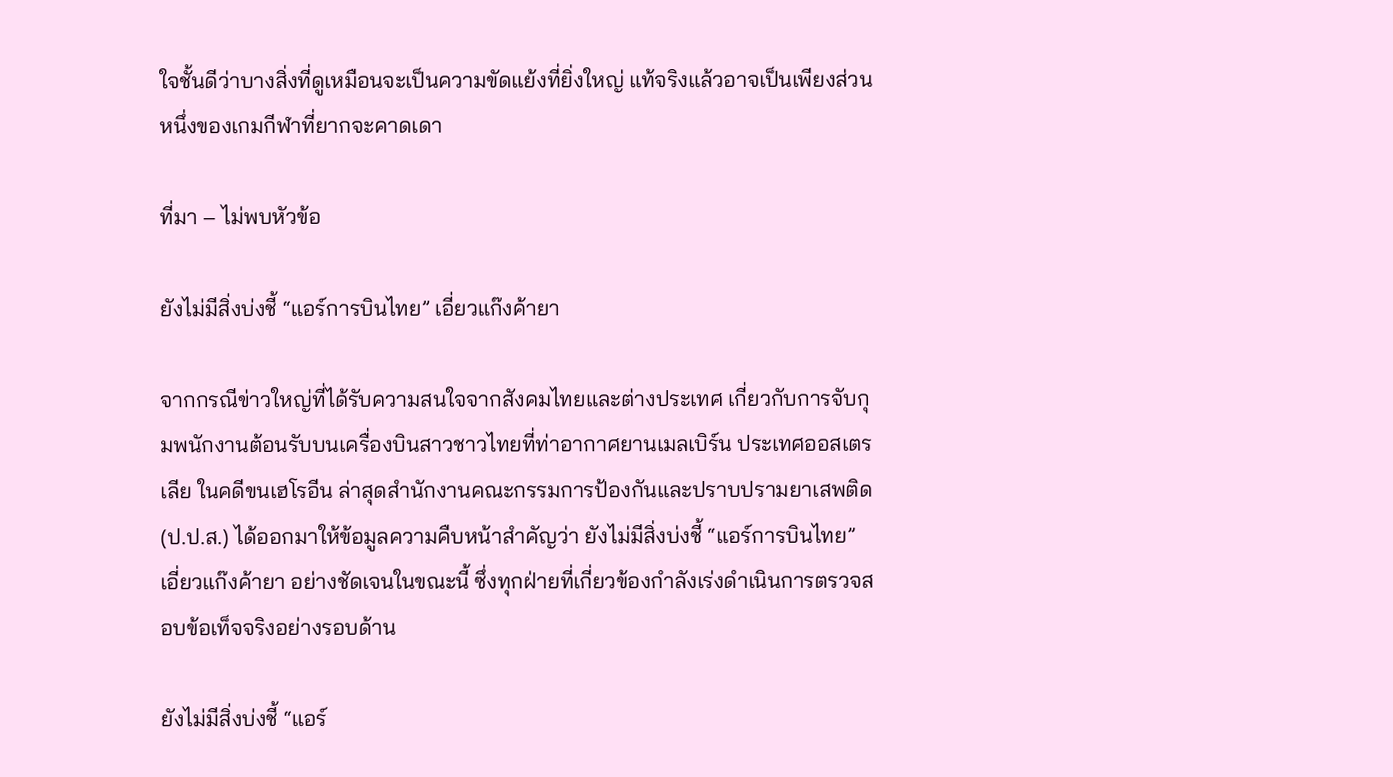ใจชั้นดีว่าบางสิ่งที่ดูเหมือนจะเป็นความขัดแย้งที่ยิ่งใหญ่ แท้จริงแล้วอาจเป็นเพียงส่วนหนึ่งของเกมกีฬาที่ยากจะคาดเดา

ที่มา – ไม่พบหัวข้อ

ยังไม่มีสิ่งบ่งชี้ “แอร์การบินไทย” เอี่ยวแก๊งค้ายา

จากกรณีข่าวใหญ่ที่ได้รับความสนใจจากสังคมไทยและต่างประเทศ เกี่ยวกับการจับกุมพนักงานต้อนรับบนเครื่องบินสาวชาวไทยที่ท่าอากาศยานเมลเบิร์น ประเทศออสเตรเลีย ในคดีขนเฮโรอีน ล่าสุดสำนักงานคณะกรรมการป้องกันและปราบปรามยาเสพติด (ป.ป.ส.) ได้ออกมาให้ข้อมูลความคืบหน้าสำคัญว่า ยังไม่มีสิ่งบ่งชี้ “แอร์การบินไทย” เอี่ยวแก๊งค้ายา อย่างชัดเจนในขณะนี้ ซึ่งทุกฝ่ายที่เกี่ยวข้องกำลังเร่งดำเนินการตรวจสอบข้อเท็จจริงอย่างรอบด้าน

ยังไม่มีสิ่งบ่งชี้ “แอร์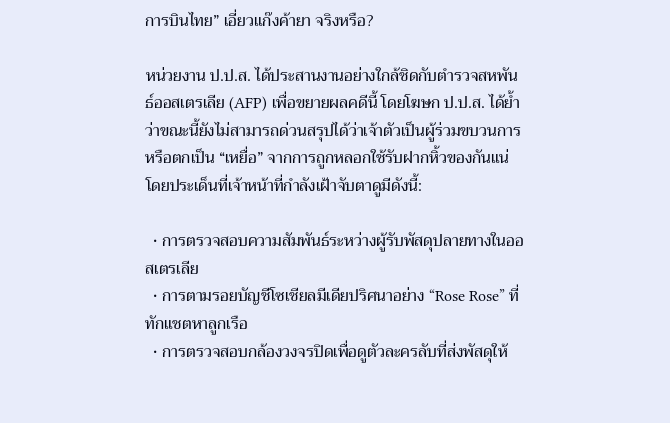การบินไทย” เอี่ยวแก๊งค้ายา จริงหรือ?

หน่วยงาน ป.ป.ส. ได้ประสานงานอย่างใกล้ชิดกับตำรวจสหพันธ์ออสเตรเลีย (AFP) เพื่อขยายผลคดีนี้ โดยโฆษก ป.ป.ส. ได้ย้ำว่าขณะนี้ยังไม่สามารถด่วนสรุปได้ว่าเจ้าตัวเป็นผู้ร่วมขบวนการหรือตกเป็น “เหยื่อ” จากการถูกหลอกใช้รับฝากหิ้วของกันแน่ โดยประเด็นที่เจ้าหน้าที่กำลังเฝ้าจับตาดูมีดังนี้:

  • การตรวจสอบความสัมพันธ์ระหว่างผู้รับพัสดุปลายทางในออสเตรเลีย
  • การตามรอยบัญชีโซเชียลมีเดียปริศนาอย่าง “Rose Rose” ที่ทักแชตหาลูกเรือ
  • การตรวจสอบกล้องวงจรปิดเพื่อดูตัวละครลับที่ส่งพัสดุให้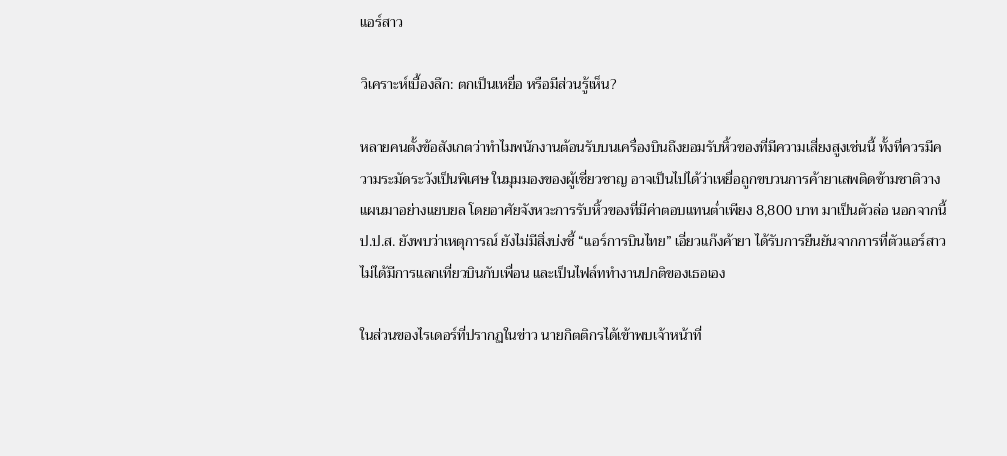แอร์สาว

วิเคราะห์เบื้องลึก: ตกเป็นเหยื่อ หรือมีส่วนรู้เห็น?

หลายคนตั้งข้อสังเกตว่าทำไมพนักงานต้อนรับบนเครื่องบินถึงยอมรับหิ้วของที่มีความเสี่ยงสูงเช่นนี้ ทั้งที่ควรมีความระมัดระวังเป็นพิเศษ ในมุมมองของผู้เชี่ยวชาญ อาจเป็นไปได้ว่าเหยื่อถูกขบวนการค้ายาเสพติดข้ามชาติวางแผนมาอย่างแยบยล โดยอาศัยจังหวะการรับหิ้วของที่มีค่าตอบแทนต่ำเพียง 8,800 บาท มาเป็นตัวล่อ นอกจากนี้ ป.ป.ส. ยังพบว่าเหตุการณ์ ยังไม่มีสิ่งบ่งชี้ “แอร์การบินไทย” เอี่ยวแก๊งค้ายา ได้รับการยืนยันจากการที่ตัวแอร์สาวไม่ได้มีการแลกเที่ยวบินกับเพื่อน และเป็นไฟล์ททำงานปกติของเธอเอง

ในส่วนของไรเดอร์ที่ปรากฏในข่าว นายกิตติกรได้เข้าพบเจ้าหน้าที่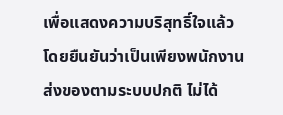เพื่อแสดงความบริสุทธิ์ใจแล้ว โดยยืนยันว่าเป็นเพียงพนักงานส่งของตามระบบปกติ ไม่ได้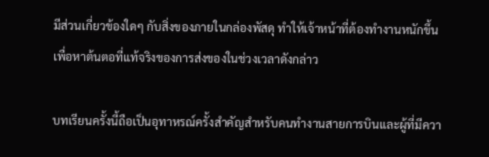มีส่วนเกี่ยวข้องใดๆ กับสิ่งของภายในกล่องพัสดุ ทำให้เจ้าหน้าที่ต้องทำงานหนักขึ้นเพื่อหาต้นตอที่แท้จริงของการส่งของในช่วงเวลาดังกล่าว

บทเรียนครั้งนี้ถือเป็นอุทาหรณ์ครั้งสำคัญสำหรับคนทำงานสายการบินและผู้ที่มีควา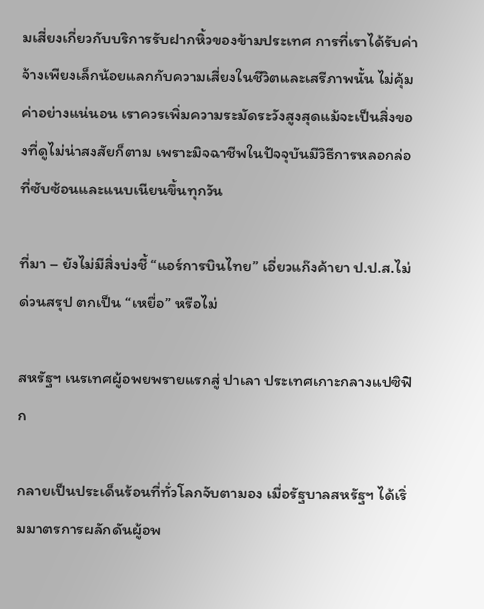มเสี่ยงเกี่ยวกับบริการรับฝากหิ้วของข้ามประเทศ การที่เราได้รับค่าจ้างเพียงเล็กน้อยแลกกับความเสี่ยงในชีวิตและเสรีภาพนั้น ไม่คุ้มค่าอย่างแน่นอน เราควรเพิ่มความระมัดระวังสูงสุดแม้จะเป็นสิ่งของที่ดูไม่น่าสงสัยก็ตาม เพราะมิจฉาชีพในปัจจุบันมีวิธีการหลอกล่อที่ซับซ้อนและแนบเนียนขึ้นทุกวัน

ที่มา – ยังไม่มีสิ่งบ่งชี้ “แอร์การบินไทย” เอี่ยวแก๊งค้ายา ป.ป.ส.ไม่ด่วนสรุป ตกเป็น “เหยื่อ” หรือไม่

สหรัฐฯ เนรเทศผู้อพยพรายแรกสู่ ปาเลา ประเทศเกาะกลางแปซิฟิก

กลายเป็นประเด็นร้อนที่ทั่วโลกจับตามอง เมื่อรัฐบาลสหรัฐฯ ได้เริ่มมาตรการผลักดันผู้อพ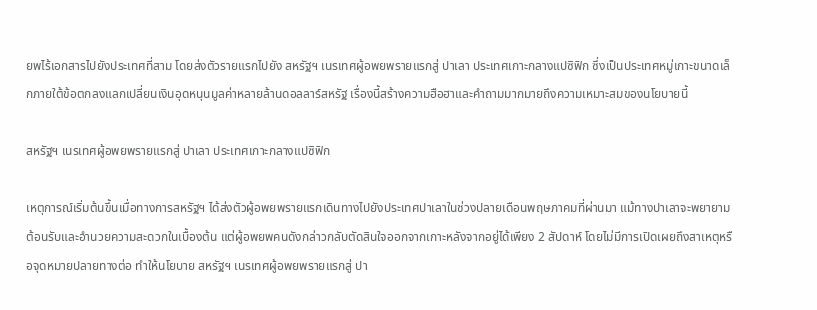ยพไร้เอกสารไปยังประเทศที่สาม โดยส่งตัวรายแรกไปยัง สหรัฐฯ เนรเทศผู้อพยพรายแรกสู่ ปาเลา ประเทศเกาะกลางแปซิฟิก ซึ่งเป็นประเทศหมู่เกาะขนาดเล็กภายใต้ข้อตกลงแลกเปลี่ยนเงินอุดหนุนมูลค่าหลายล้านดอลลาร์สหรัฐ เรื่องนี้สร้างความฮือฮาและคำถามมากมายถึงความเหมาะสมของนโยบายนี้

สหรัฐฯ เนรเทศผู้อพยพรายแรกสู่ ปาเลา ประเทศเกาะกลางแปซิฟิก

เหตุการณ์เริ่มต้นขึ้นเมื่อทางการสหรัฐฯ ได้ส่งตัวผู้อพยพรายแรกเดินทางไปยังประเทศปาเลาในช่วงปลายเดือนพฤษภาคมที่ผ่านมา แม้ทางปาเลาจะพยายามต้อนรับและอำนวยความสะดวกในเบื้องต้น แต่ผู้อพยพคนดังกล่าวกลับตัดสินใจออกจากเกาะหลังจากอยู่ได้เพียง 2 สัปดาห์ โดยไม่มีการเปิดเผยถึงสาเหตุหรือจุดหมายปลายทางต่อ ทำให้นโยบาย สหรัฐฯ เนรเทศผู้อพยพรายแรกสู่ ปา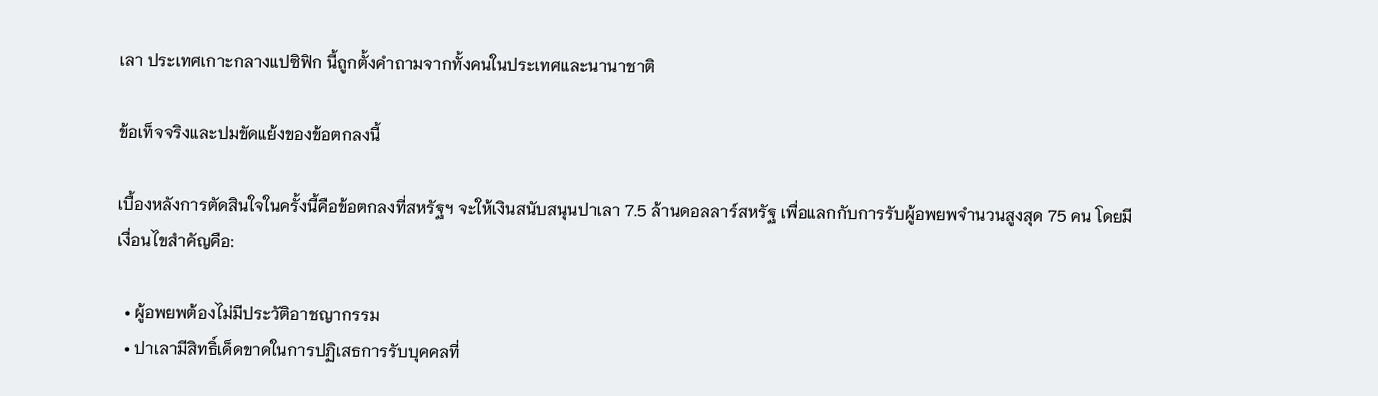เลา ประเทศเกาะกลางแปซิฟิก นี้ถูกตั้งคำถามจากทั้งคนในประเทศและนานาชาติ

ข้อเท็จจริงและปมขัดแย้งของข้อตกลงนี้

เบื้องหลังการตัดสินใจในครั้งนี้คือข้อตกลงที่สหรัฐฯ จะให้เงินสนับสนุนปาเลา 7.5 ล้านดอลลาร์สหรัฐ เพื่อแลกกับการรับผู้อพยพจำนวนสูงสุด 75 คน โดยมีเงื่อนไขสำคัญคือ:

  • ผู้อพยพต้องไม่มีประวัติอาชญากรรม
  • ปาเลามีสิทธิ์เด็ดขาดในการปฏิเสธการรับบุคคลที่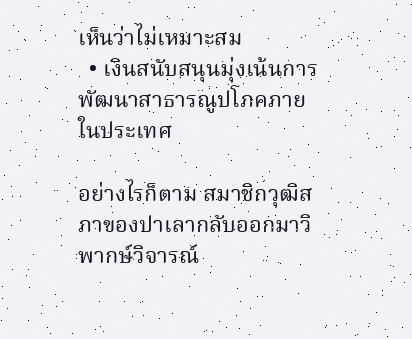เห็นว่าไม่เหมาะสม
  • เงินสนับสนุนมุ่งเน้นการพัฒนาสาธารณูปโภคภายในประเทศ

อย่างไรก็ตาม สมาชิกวุฒิสภาของปาเลากลับออกมาวิพากษ์วิจารณ์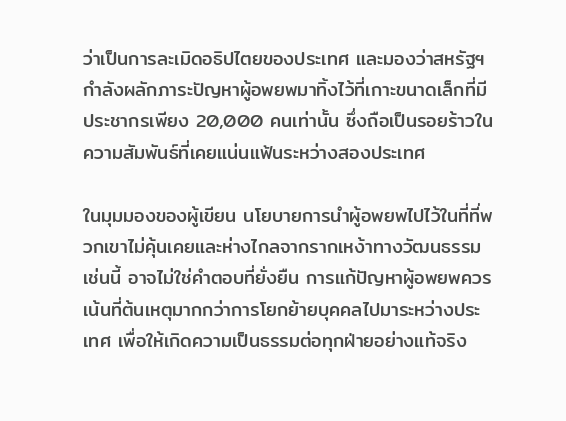ว่าเป็นการละเมิดอธิปไตยของประเทศ และมองว่าสหรัฐฯ กำลังผลักภาระปัญหาผู้อพยพมาทิ้งไว้ที่เกาะขนาดเล็กที่มีประชากรเพียง 20,000 คนเท่านั้น ซึ่งถือเป็นรอยร้าวในความสัมพันธ์ที่เคยแน่นแฟ้นระหว่างสองประเทศ

ในมุมมองของผู้เขียน นโยบายการนำผู้อพยพไปไว้ในที่ที่พวกเขาไม่คุ้นเคยและห่างไกลจากรากเหง้าทางวัฒนธรรมเช่นนี้ อาจไม่ใช่คำตอบที่ยั่งยืน การแก้ปัญหาผู้อพยพควรเน้นที่ต้นเหตุมากกว่าการโยกย้ายบุคคลไปมาระหว่างประเทศ เพื่อให้เกิดความเป็นธรรมต่อทุกฝ่ายอย่างแท้จริง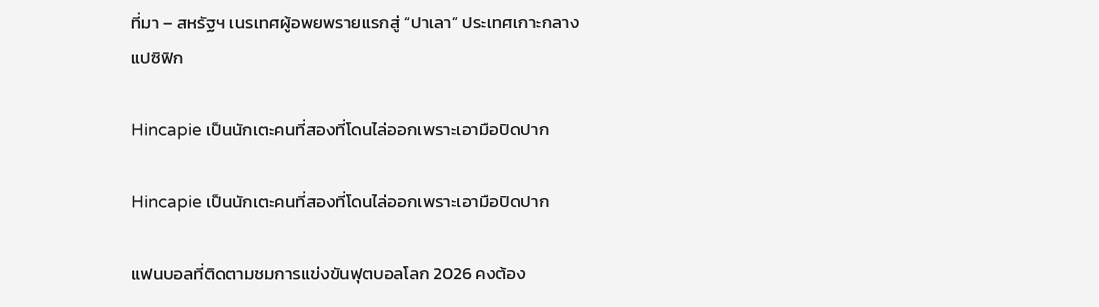ที่มา – สหรัฐฯ เนรเทศผู้อพยพรายแรกสู่ “ปาเลา” ประเทศเกาะกลางแปซิฟิก

Hincapie เป็นนักเตะคนที่สองที่โดนไล่ออกเพราะเอามือปิดปาก

Hincapie เป็นนักเตะคนที่สองที่โดนไล่ออกเพราะเอามือปิดปาก

แฟนบอลที่ติดตามชมการแข่งขันฟุตบอลโลก 2026 คงต้อง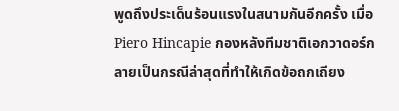พูดถึงประเด็นร้อนแรงในสนามกันอีกครั้ง เมื่อ Piero Hincapie กองหลังทีมชาติเอกวาดอร์กลายเป็นกรณีล่าสุดที่ทำให้เกิดข้อถกเถียง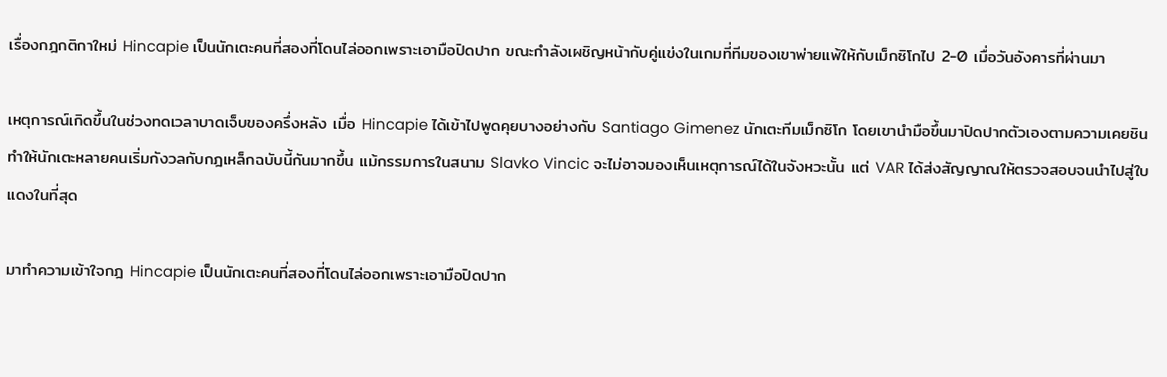เรื่องกฎกติกาใหม่ Hincapie เป็นนักเตะคนที่สองที่โดนไล่ออกเพราะเอามือปิดปาก ขณะกำลังเผชิญหน้ากับคู่แข่งในเกมที่ทีมของเขาพ่ายแพ้ให้กับเม็กซิโกไป 2-0 เมื่อวันอังคารที่ผ่านมา

เหตุการณ์เกิดขึ้นในช่วงทดเวลาบาดเจ็บของครึ่งหลัง เมื่อ Hincapie ได้เข้าไปพูดคุยบางอย่างกับ Santiago Gimenez นักเตะทีมเม็กซิโก โดยเขานำมือขึ้นมาปิดปากตัวเองตามความเคยชิน ทำให้นักเตะหลายคนเริ่มกังวลกับกฎเหล็กฉบับนี้กันมากขึ้น แม้กรรมการในสนาม Slavko Vincic จะไม่อาจมองเห็นเหตุการณ์ได้ในจังหวะนั้น แต่ VAR ได้ส่งสัญญาณให้ตรวจสอบจนนำไปสู่ใบแดงในที่สุด

มาทำความเข้าใจกฎ Hincapie เป็นนักเตะคนที่สองที่โดนไล่ออกเพราะเอามือปิดปาก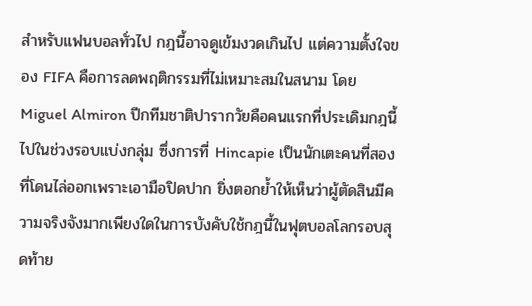สำหรับแฟนบอลทั่วไป กฎนี้อาจดูเข้มงวดเกินไป แต่ความตั้งใจของ FIFA คือการลดพฤติกรรมที่ไม่เหมาะสมในสนาม โดย Miguel Almiron ปีกทีมชาติปารากวัยคือคนแรกที่ประเดิมกฎนี้ไปในช่วงรอบแบ่งกลุ่ม ซึ่งการที่ Hincapie เป็นนักเตะคนที่สองที่โดนไล่ออกเพราะเอามือปิดปาก ยิ่งตอกย้ำให้เห็นว่าผู้ตัดสินมีความจริงจังมากเพียงใดในการบังคับใช้กฎนี้ในฟุตบอลโลกรอบสุดท้าย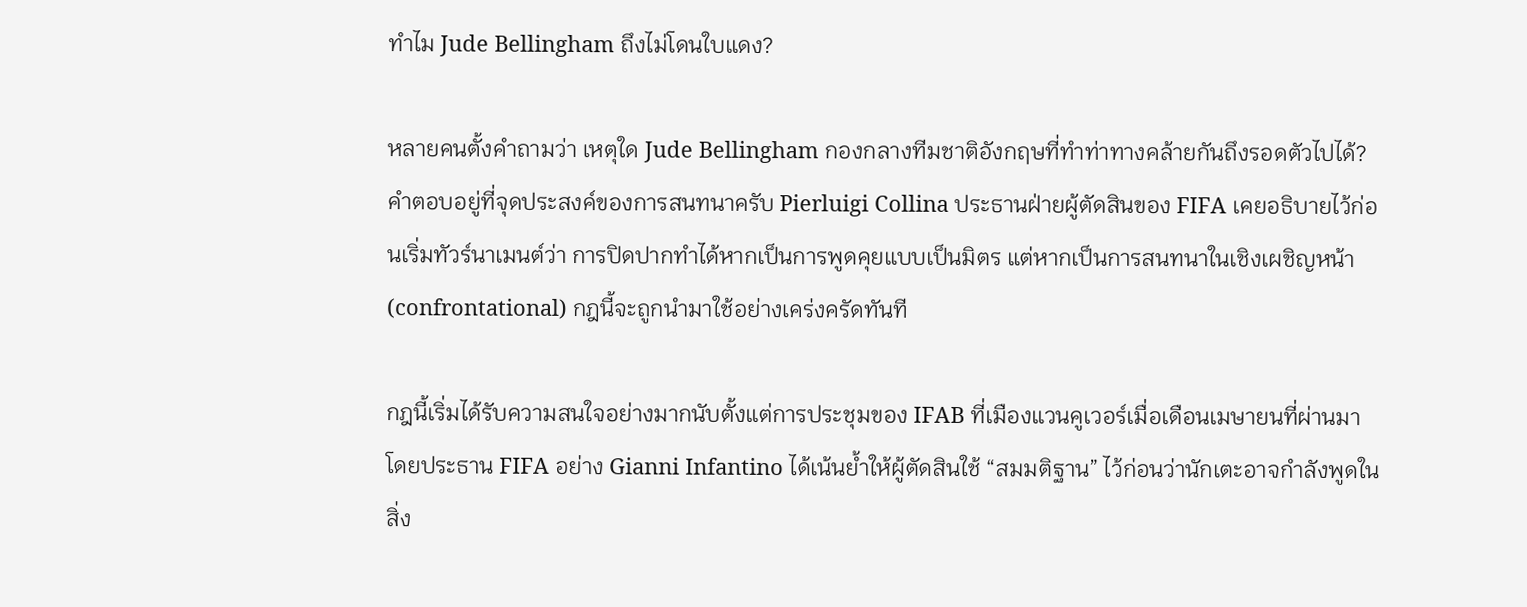ทำไม Jude Bellingham ถึงไม่โดนใบแดง?

หลายคนตั้งคำถามว่า เหตุใด Jude Bellingham กองกลางทีมชาติอังกฤษที่ทำท่าทางคล้ายกันถึงรอดตัวไปได้? คำตอบอยู่ที่จุดประสงค์ของการสนทนาครับ Pierluigi Collina ประธานฝ่ายผู้ตัดสินของ FIFA เคยอธิบายไว้ก่อนเริ่มทัวร์นาเมนต์ว่า การปิดปากทำได้หากเป็นการพูดคุยแบบเป็นมิตร แต่หากเป็นการสนทนาในเชิงเผชิญหน้า (confrontational) กฎนี้จะถูกนำมาใช้อย่างเคร่งครัดทันที

กฎนี้เริ่มได้รับความสนใจอย่างมากนับตั้งแต่การประชุมของ IFAB ที่เมืองแวนคูเวอร์เมื่อเดือนเมษายนที่ผ่านมา โดยประธาน FIFA อย่าง Gianni Infantino ได้เน้นย้ำให้ผู้ตัดสินใช้ “สมมติฐาน” ไว้ก่อนว่านักเตะอาจกำลังพูดในสิ่ง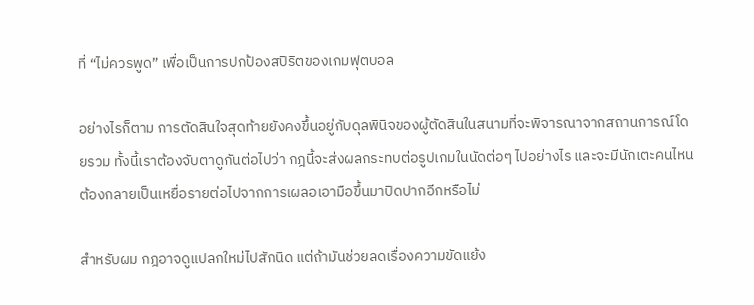ที่ “ไม่ควรพูด” เพื่อเป็นการปกป้องสปิริตของเกมฟุตบอล

อย่างไรก็ตาม การตัดสินใจสุดท้ายยังคงขึ้นอยู่กับดุลพินิจของผู้ตัดสินในสนามที่จะพิจารณาจากสถานการณ์โดยรวม ทั้งนี้เราต้องจับตาดูกันต่อไปว่า กฎนี้จะส่งผลกระทบต่อรูปเกมในนัดต่อๆ ไปอย่างไร และจะมีนักเตะคนไหนต้องกลายเป็นเหยื่อรายต่อไปจากการเผลอเอามือขึ้นมาปิดปากอีกหรือไม่

สำหรับผม กฎอาจดูแปลกใหม่ไปสักนิด แต่ถ้ามันช่วยลดเรื่องความขัดแย้ง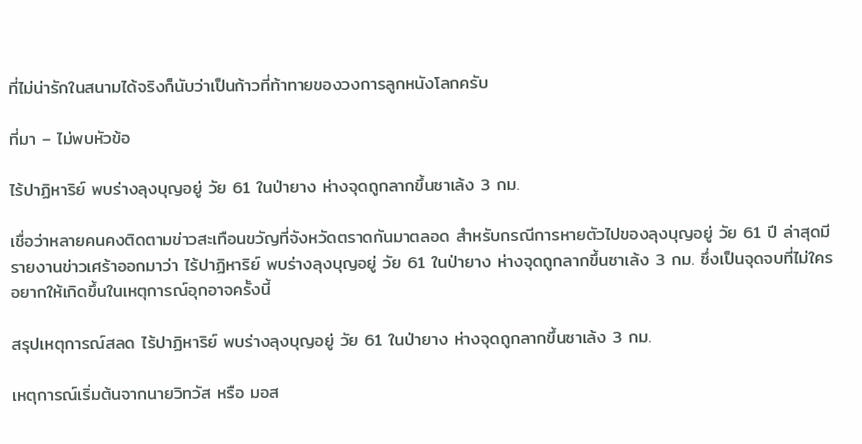ที่ไม่น่ารักในสนามได้จริงก็นับว่าเป็นก้าวที่ท้าทายของวงการลูกหนังโลกครับ

ที่มา – ไม่พบหัวข้อ

ไร้ปาฏิหาริย์ พบร่างลุงบุญอยู่ วัย 61 ในป่ายาง ห่างจุดถูกลากขึ้นซาเล้ง 3 กม.

เชื่อว่าหลายคนคงติดตามข่าวสะเทือนขวัญที่จังหวัดตราดกันมาตลอด สำหรับกรณีการหายตัวไปของลุงบุญอยู่ วัย 61 ปี ล่าสุดมีรายงานข่าวเศร้าออกมาว่า ไร้ปาฏิหาริย์ พบร่างลุงบุญอยู่ วัย 61 ในป่ายาง ห่างจุดถูกลากขึ้นซาเล้ง 3 กม. ซึ่งเป็นจุดจบที่ไม่ใครอยากให้เกิดขึ้นในเหตุการณ์อุกอาจครั้งนี้

สรุปเหตุการณ์สลด ไร้ปาฏิหาริย์ พบร่างลุงบุญอยู่ วัย 61 ในป่ายาง ห่างจุดถูกลากขึ้นซาเล้ง 3 กม.

เหตุการณ์เริ่มต้นจากนายวิทวัส หรือ มอส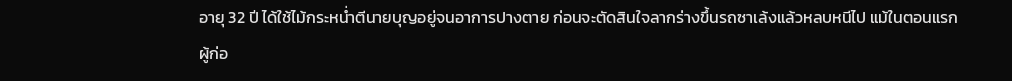อายุ 32 ปี ได้ใช้ไม้กระหน่ำตีนายบุญอยู่จนอาการปางตาย ก่อนจะตัดสินใจลากร่างขึ้นรถซาเล้งแล้วหลบหนีไป แม้ในตอนแรกผู้ก่อ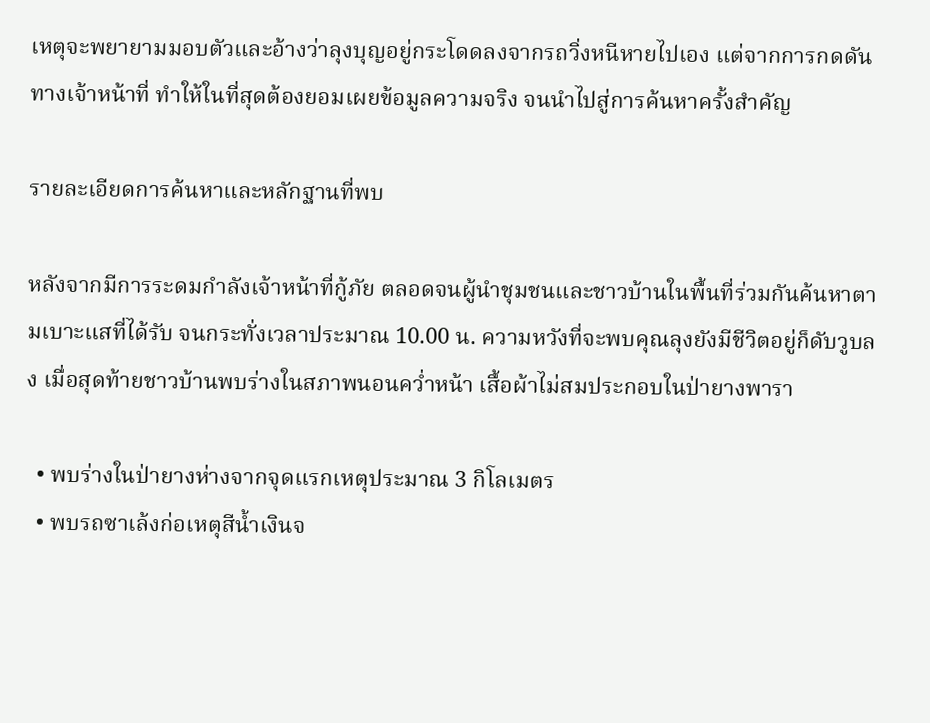เหตุจะพยายามมอบตัวและอ้างว่าลุงบุญอยู่กระโดดลงจากรถวิ่งหนีหายไปเอง แต่จากการกดดันทางเจ้าหน้าที่ ทำให้ในที่สุดต้องยอมเผยข้อมูลความจริง จนนำไปสู่การค้นหาครั้งสำคัญ

รายละเอียดการค้นหาและหลักฐานที่พบ

หลังจากมีการระดมกำลังเจ้าหน้าที่กู้ภัย ตลอดจนผู้นำชุมชนและชาวบ้านในพื้นที่ร่วมกันค้นหาตามเบาะแสที่ได้รับ จนกระทั่งเวลาประมาณ 10.00 น. ความหวังที่จะพบคุณลุงยังมีชีวิตอยู่ก็ดับวูบลง เมื่อสุดท้ายชาวบ้านพบร่างในสภาพนอนคว่ำหน้า เสื้อผ้าไม่สมประกอบในป่ายางพารา

  • พบร่างในป่ายางห่างจากจุดแรกเหตุประมาณ 3 กิโลเมตร
  • พบรถซาเล้งก่อเหตุสีน้ำเงินจ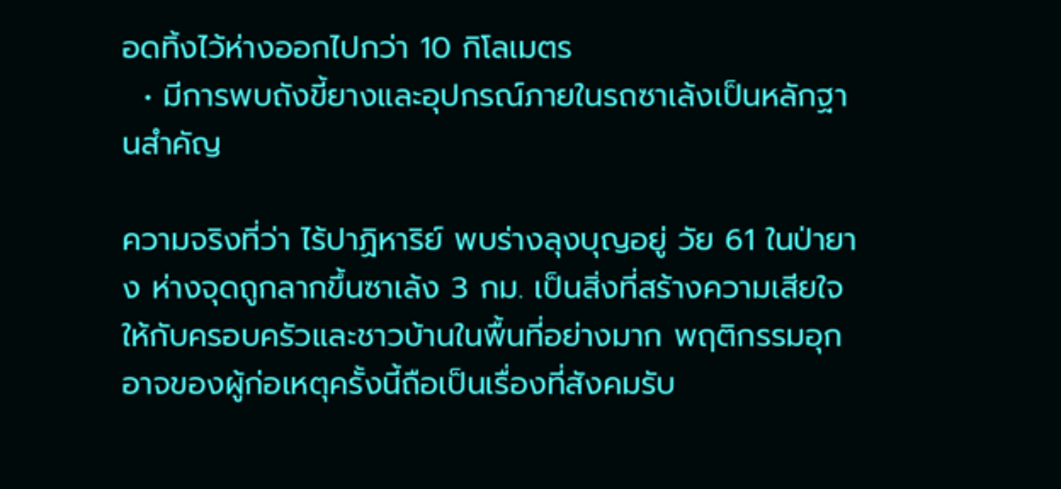อดทิ้งไว้ห่างออกไปกว่า 10 กิโลเมตร
  • มีการพบถังขี้ยางและอุปกรณ์ภายในรถซาเล้งเป็นหลักฐานสำคัญ

ความจริงที่ว่า ไร้ปาฏิหาริย์ พบร่างลุงบุญอยู่ วัย 61 ในป่ายาง ห่างจุดถูกลากขึ้นซาเล้ง 3 กม. เป็นสิ่งที่สร้างความเสียใจให้กับครอบครัวและชาวบ้านในพื้นที่อย่างมาก พฤติกรรมอุกอาจของผู้ก่อเหตุครั้งนี้ถือเป็นเรื่องที่สังคมรับ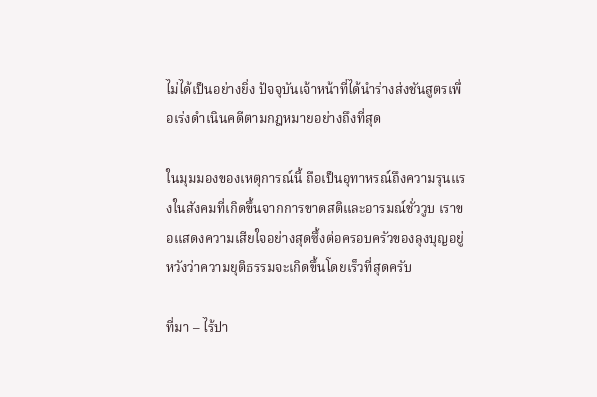ไม่ได้เป็นอย่างยิ่ง ปัจจุบันเจ้าหน้าที่ได้นำร่างส่งชันสูตรเพื่อเร่งดำเนินคดีตามกฎหมายอย่างถึงที่สุด

ในมุมมองของเหตุการณ์นี้ ถือเป็นอุทาหรณ์ถึงความรุนแรงในสังคมที่เกิดขึ้นจากการขาดสติและอารมณ์ชั่ววูบ เราขอแสดงความเสียใจอย่างสุดซึ้งต่อครอบครัวของลุงบุญอยู่ หวังว่าความยุติธรรมจะเกิดขึ้นโดยเร็วที่สุดครับ

ที่มา – ไร้ปา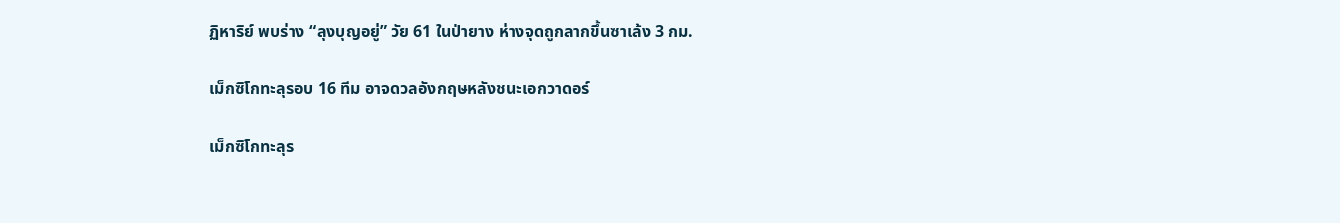ฏิหาริย์ พบร่าง “ลุงบุญอยู่” วัย 61 ในป่ายาง ห่างจุดถูกลากขึ้นซาเล้ง 3 กม.

เม็กซิโกทะลุรอบ 16 ทีม อาจดวลอังกฤษหลังชนะเอกวาดอร์

เม็กซิโกทะลุร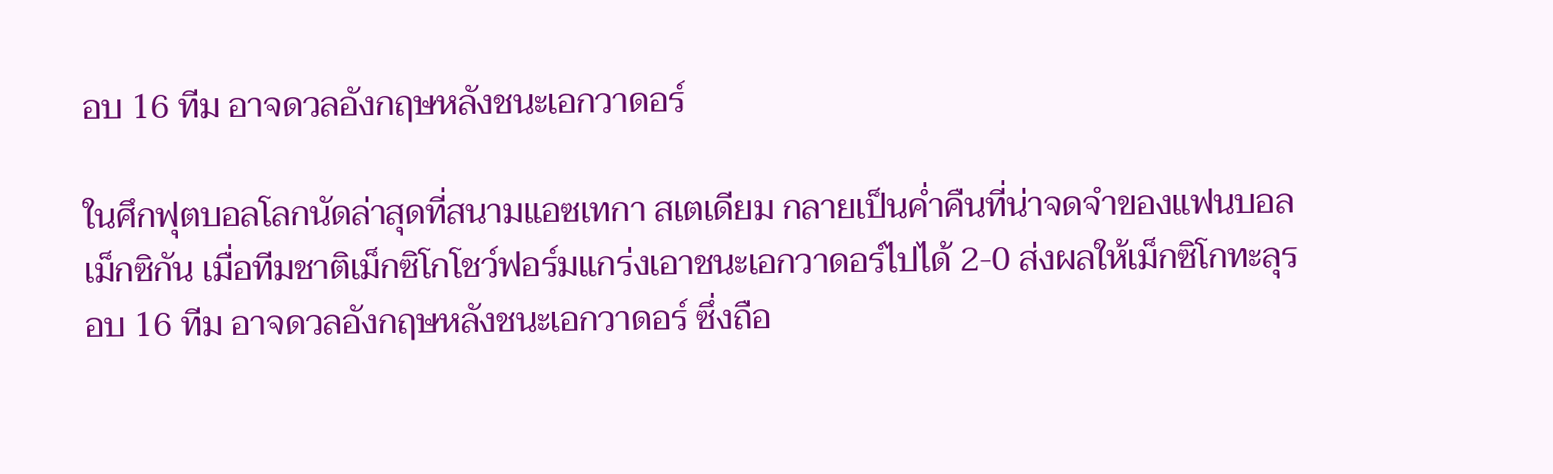อบ 16 ทีม อาจดวลอังกฤษหลังชนะเอกวาดอร์

ในศึกฟุตบอลโลกนัดล่าสุดที่สนามแอซเทกา สเตเดียม กลายเป็นค่ำคืนที่น่าจดจำของแฟนบอลเม็กซิกัน เมื่อทีมชาติเม็กซิโกโชว์ฟอร์มแกร่งเอาชนะเอกวาดอร์ไปได้ 2-0 ส่งผลให้เม็กซิโกทะลุรอบ 16 ทีม อาจดวลอังกฤษหลังชนะเอกวาดอร์ ซึ่งถือ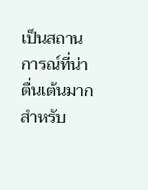เป็นสถานการณ์ที่น่าตื่นเต้นมากสำหรับ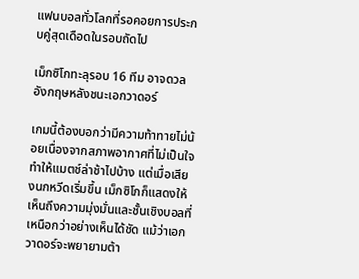แฟนบอลทั่วโลกที่รอคอยการประกบคู่สุดเดือดในรอบถัดไป

เม็กซิโกทะลุรอบ 16 ทีม อาจดวลอังกฤษหลังชนะเอกวาดอร์

เกมนี้ต้องบอกว่ามีความท้าทายไม่น้อยเนื่องจากสภาพอากาศที่ไม่เป็นใจ ทำให้แมตช์ล่าช้าไปบ้าง แต่เมื่อเสียงนกหวีดเริ่มขึ้น เม็กซิโกก็แสดงให้เห็นถึงความมุ่งมั่นและชั้นเชิงบอลที่เหนือกว่าอย่างเห็นได้ชัด แม้ว่าเอกวาดอร์จะพยายามต้า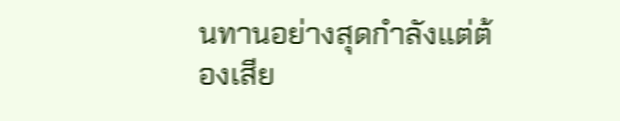นทานอย่างสุดกำลังแต่ต้องเสีย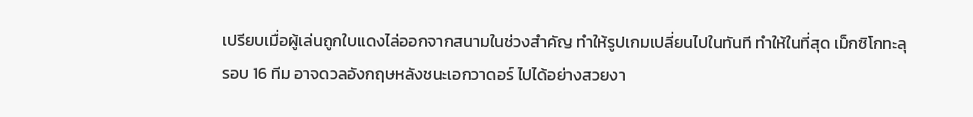เปรียบเมื่อผู้เล่นถูกใบแดงไล่ออกจากสนามในช่วงสำคัญ ทำให้รูปเกมเปลี่ยนไปในทันที ทำให้ในที่สุด เม็กซิโกทะลุรอบ 16 ทีม อาจดวลอังกฤษหลังชนะเอกวาดอร์ ไปได้อย่างสวยงา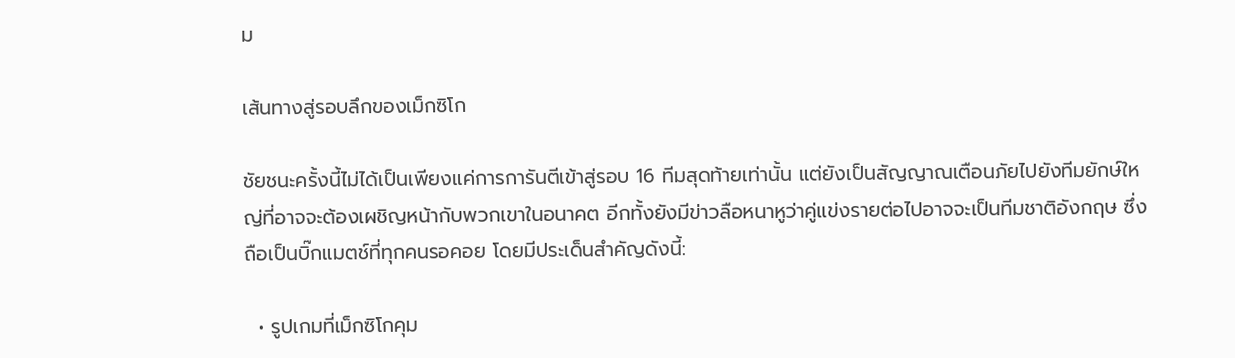ม

เส้นทางสู่รอบลึกของเม็กซิโก

ชัยชนะครั้งนี้ไม่ได้เป็นเพียงแค่การการันตีเข้าสู่รอบ 16 ทีมสุดท้ายเท่านั้น แต่ยังเป็นสัญญาณเตือนภัยไปยังทีมยักษ์ใหญ่ที่อาจจะต้องเผชิญหน้ากับพวกเขาในอนาคต อีกทั้งยังมีข่าวลือหนาหูว่าคู่แข่งรายต่อไปอาจจะเป็นทีมชาติอังกฤษ ซึ่งถือเป็นบิ๊กแมตช์ที่ทุกคนรอคอย โดยมีประเด็นสำคัญดังนี้:

  • รูปเกมที่เม็กซิโกคุม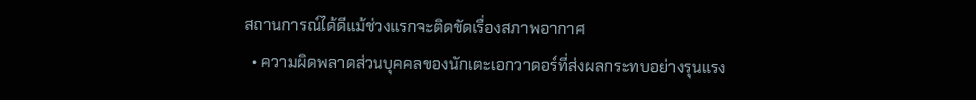สถานการณ์ได้ดีแม้ช่วงแรกจะติดขัดเรื่องสภาพอากาศ
  • ความผิดพลาดส่วนบุคคลของนักเตะเอกวาดอร์ที่ส่งผลกระทบอย่างรุนแรง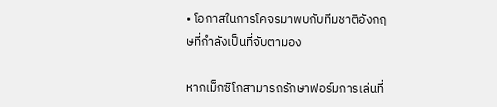• โอกาสในการโคจรมาพบกับทีมชาติอังกฤษที่กำลังเป็นที่จับตามอง

หากเม็กซิโกสามารถรักษาฟอร์มการเล่นที่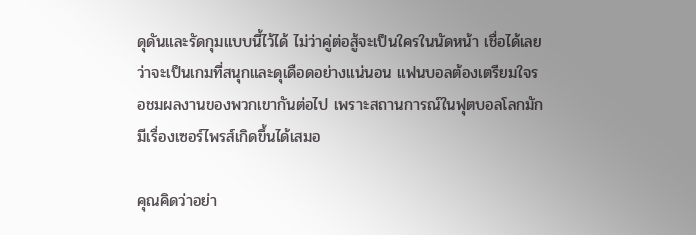ดุดันและรัดกุมแบบนี้ไว้ได้ ไม่ว่าคู่ต่อสู้จะเป็นใครในนัดหน้า เชื่อได้เลยว่าจะเป็นเกมที่สนุกและดุเดือดอย่างแน่นอน แฟนบอลต้องเตรียมใจรอชมผลงานของพวกเขากันต่อไป เพราะสถานการณ์ในฟุตบอลโลกมักมีเรื่องเซอร์ไพรส์เกิดขึ้นได้เสมอ

คุณคิดว่าอย่า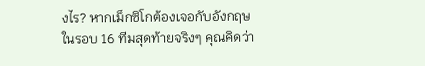งไร? หากเม็กซิโกต้องเจอกับอังกฤษในรอบ 16 ทีมสุดท้ายจริงๆ คุณคิดว่า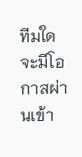ทีมใดจะมีโอกาสผ่านเข้า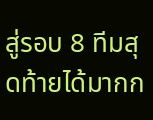สู่รอบ 8 ทีมสุดท้ายได้มากก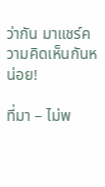ว่ากัน มาแชร์ความคิดเห็นกันหน่อย!

ที่มา – ไม่พ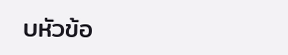บหัวข้อ